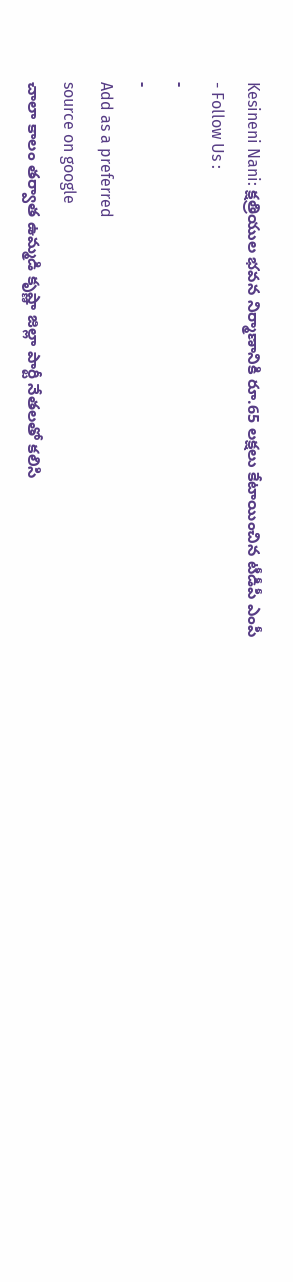Kesineni Nani: క్షత్రియుల భవన నిర్మాణానికి రూ.65 లక్షలు కేటాయించిన టీడీపీ ఎంపీ
- Follow Us :
-
-
Add as a preferred
source on google
చాలా కాలం తర్వాత ఉమ్మడి కృష్ణా జిల్లా పార్టీ నేతలతో కలిసి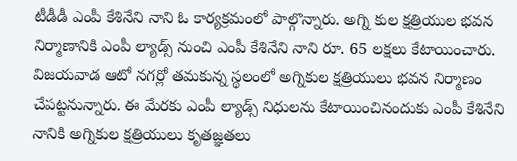టీడీడీ ఎంపీ కేశినేని నాని ఓ కార్యక్రమంలో పాల్గొన్నారు. అగ్ని కుల క్షత్రియుల భవన నిర్మాణానికి ఎంపీ ల్యాడ్స్ నుంచి ఎంపీ కేశినేని నాని రూ. 65 లక్షలు కేటాయించారు. విజయవాడ ఆటో నగర్లో తమకున్న స్థలంలో అగ్నికుల క్షత్రియులు భవన నిర్మాణం చేపట్టనున్నారు. ఈ మేరకు ఎంపీ ల్యాడ్స్ నిధులను కేటాయించినందుకు ఎంపీ కేశినేని నానికి అగ్నికుల క్షత్రియులు కృతజ్ఞతలు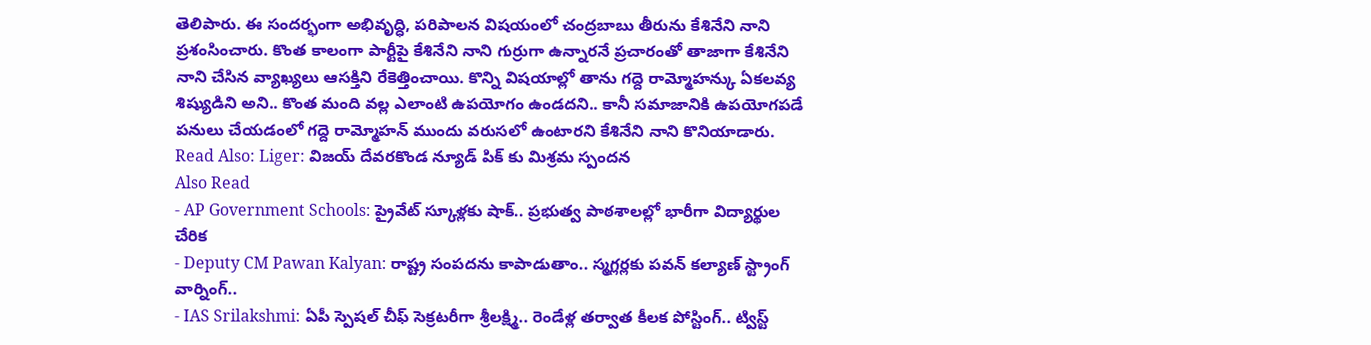తెలిపారు. ఈ సందర్భంగా అభివృద్ధి, పరిపాలన విషయంలో చంద్రబాబు తీరును కేశినేని నాని ప్రశంసించారు. కొంత కాలంగా పార్టీపై కేశినేని నాని గుర్రుగా ఉన్నారనే ప్రచారంతో తాజాగా కేశినేని నాని చేసిన వ్యాఖ్యలు ఆసక్తిని రేకెత్తించాయి. కొన్ని విషయాల్లో తాను గద్దె రామ్మోహన్కు ఏకలవ్య శిష్యుడిని అని.. కొంత మంది వల్ల ఎలాంటి ఉపయోగం ఉండదని.. కానీ సమాజానికి ఉపయోగపడే పనులు చేయడంలో గద్దె రామ్మోహన్ ముందు వరుసలో ఉంటారని కేశినేని నాని కొనియాడారు.
Read Also: Liger: విజయ్ దేవరకొండ న్యూడ్ పిక్ కు మిశ్రమ స్పందన
Also Read
- AP Government Schools: ప్రైవేట్ స్కూళ్లకు షాక్.. ప్రభుత్వ పాఠశాలల్లో భారీగా విద్యార్థుల చేరిక
- Deputy CM Pawan Kalyan: రాష్ట్ర సంపదను కాపాడుతాం.. స్మగ్లర్లకు పవన్ కల్యాణ్ స్ట్రాంగ్ వార్నింగ్..
- IAS Srilakshmi: ఏపీ స్పెషల్ చీఫ్ సెక్రటరీగా శ్రీలక్ష్మి.. రెండేళ్ల తర్వాత కీలక పోస్టింగ్.. ట్విస్ట్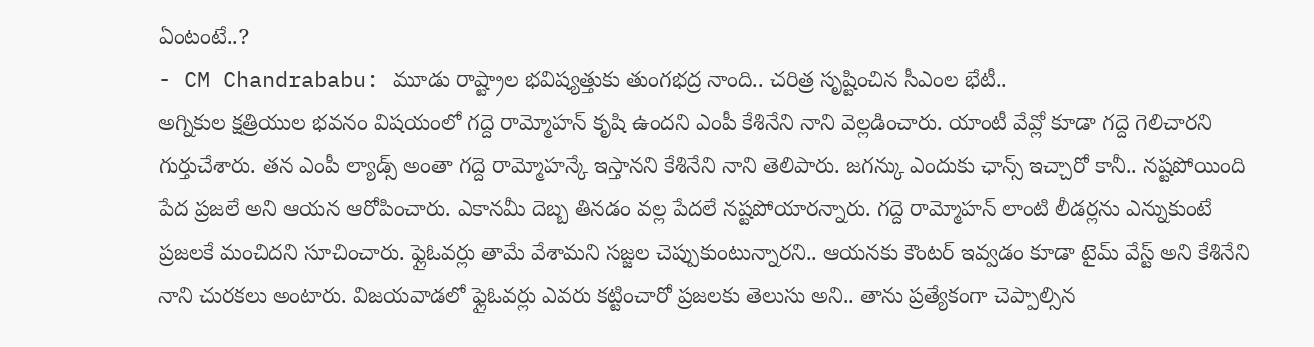ఏంటంటే..?
- CM Chandrababu: మూడు రాష్ట్రాల భవిష్యత్తుకు తుంగభద్ర నాంది.. చరిత్ర సృష్టించిన సీఎంల భేటీ..
అగ్నికుల క్షత్రియుల భవనం విషయంలో గద్దె రామ్మోహన్ కృషి ఉందని ఎంపీ కేశినేని నాని వెల్లడించారు. యాంటీ వేవ్లో కూడా గద్దె గెలిచారని గుర్తుచేశారు. తన ఎంపీ ల్యాడ్స్ అంతా గద్దె రామ్మోహన్కే ఇస్తానని కేశినేని నాని తెలిపారు. జగన్కు ఎందుకు ఛాన్స్ ఇచ్చారో కానీ.. నష్టపోయింది పేద ప్రజలే అని ఆయన ఆరోపించారు. ఎకానమీ దెబ్బ తినడం వల్ల పేదలే నష్టపోయారన్నారు. గద్దె రామ్మోహన్ లాంటి లీడర్లను ఎన్నుకుంటే ప్రజలకే మంచిదని సూచించారు. ఫ్లైఓవర్లు తామే వేశామని సజ్జల చెప్పుకుంటున్నారని.. ఆయనకు కౌంటర్ ఇవ్వడం కూడా టైమ్ వేస్ట్ అని కేశినేని నాని చురకలు అంటారు. విజయవాడలో ఫ్లైఓవర్లు ఎవరు కట్టించారో ప్రజలకు తెలుసు అని.. తాను ప్రత్యేకంగా చెప్పాల్సిన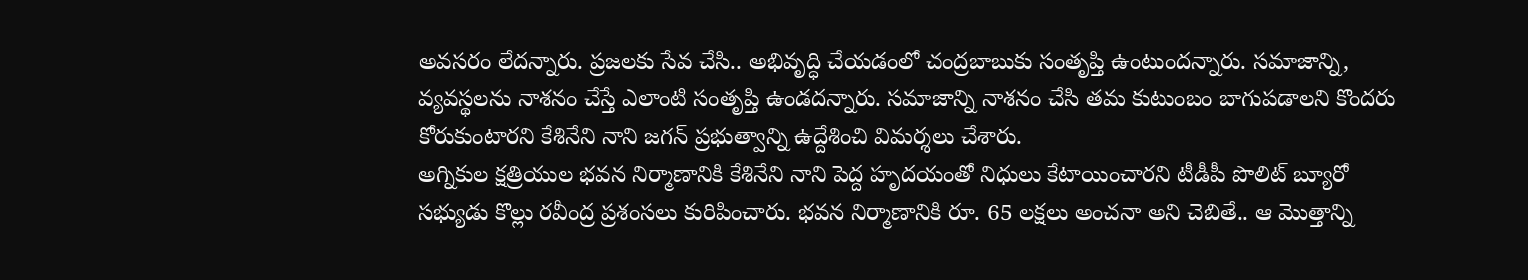అవసరం లేదన్నారు. ప్రజలకు సేవ చేసి.. అభివృద్ధి చేయడంలో చంద్రబాబుకు సంతృప్తి ఉంటుందన్నారు. సమాజాన్ని, వ్యవస్థలను నాశనం చేస్తే ఎలాంటి సంతృప్తి ఉండదన్నారు. సమాజాన్ని నాశనం చేసి తమ కుటుంబం బాగుపడాలని కొందరు కోరుకుంటారని కేశినేని నాని జగన్ ప్రభుత్వాన్ని ఉద్దేశించి విమర్శలు చేశారు.
అగ్నికుల క్షత్రియుల భవన నిర్మాణానికి కేశినేని నాని పెద్ద హృదయంతో నిధులు కేటాయించారని టీడీపీ పొలిట్ బ్యూరో సభ్యుడు కొల్లు రవీంద్ర ప్రశంసలు కురిపించారు. భవన నిర్మాణానికి రూ. 65 లక్షలు అంచనా అని చెబితే.. ఆ మొత్తాన్ని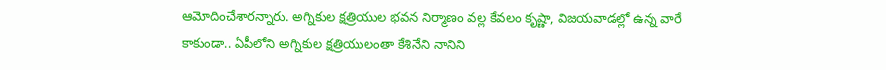ఆమోదించేశారన్నారు. అగ్నికుల క్షత్రియుల భవన నిర్మాణం వల్ల కేవలం కృష్ణా, విజయవాడల్లో ఉన్న వారే కాకుండా.. ఏపీలోని అగ్నికుల క్షత్రియులంతా కేశినేని నానిని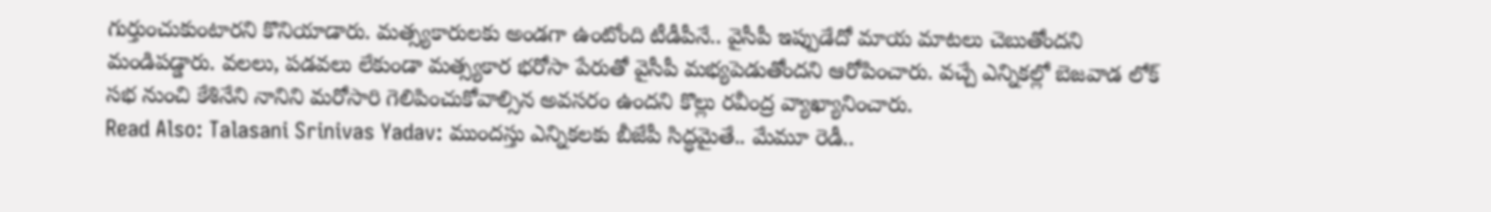గుర్తుంచుకుంటారని కొనియాడారు. మత్స్యకారులకు అండగా ఉంటోంది టీడీపీనే.. వైసీపీ ఇప్పుడేదో మాయ మాటలు చెబుతోందని మండిపడ్డారు. వలలు, పడవలు లేకుండా మత్స్యకార భరోసా పేరుతో వైసీపీ మభ్యపెడుతోందని ఆరోపించారు. వచ్చే ఎన్నికల్లో బెజవాడ లోక్ సభ నుంచి కేశినేని నానిని మరోసారి గెలిపించుకోవాల్సిన అవసరం ఉందని కొల్లు రవీంద్ర వ్యాఖ్యానించారు.
Read Also: Talasani Srinivas Yadav: ముందస్తు ఎన్నికలకు బీజేపీ సిద్ధమైతే.. మేమూ రెడీ..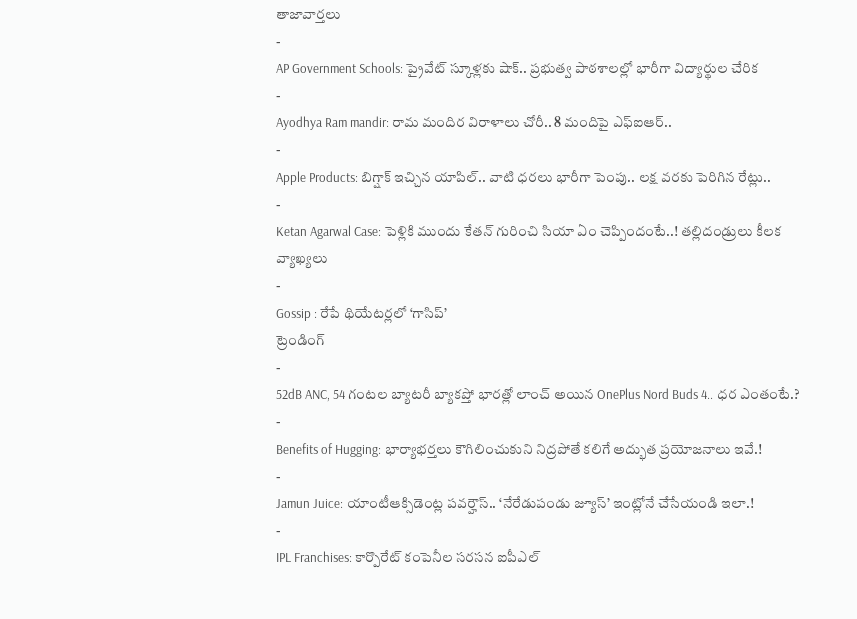తాజావార్తలు
-
AP Government Schools: ప్రైవేట్ స్కూళ్లకు షాక్.. ప్రభుత్వ పాఠశాలల్లో భారీగా విద్యార్థుల చేరిక
-
Ayodhya Ram mandir: రామ మందిర విరాళాలు చోరీ.. 8 మందిపై ఎఫ్ఐఆర్..
-
Apple Products: బిగ్షాక్ ఇచ్చిన యాపిల్.. వాటి ధరలు భారీగా పెంపు.. లక్ష వరకు పెరిగిన రేట్లు..
-
Ketan Agarwal Case: పెళ్లికి ముందు కేతన్ గురించి సియా ఏం చెప్పిందంటే..! తల్లిదండ్రులు కీలక వ్యాఖ్యలు
-
Gossip : రేపే థియేటర్లలో ‘గాసిప్’
ట్రెండింగ్
-
52dB ANC, 54 గంటల బ్యాటరీ బ్యాకప్తో భారత్లో లాంచ్ అయిన OnePlus Nord Buds 4.. ధర ఎంతంటే.?
-
Benefits of Hugging: భార్యాభర్తలు కౌగిలించుకుని నిద్రపోతే కలిగే అద్భుత ప్రయోజనాలు ఇవే.!
-
Jamun Juice: యాంటీఆక్సిడెంట్ల పవర్హౌస్.. ‘నేరేడుపండు జ్యూస్’ ఇంట్లోనే చేసేయండి ఇలా.!
-
IPL Franchises: కార్పొరేట్ కంపెనీల సరసన ఐపీఎల్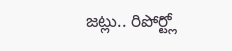జట్లు.. రిపోర్ట్లో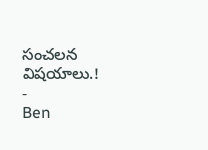సంచలన విషయాలు.!
-
Ben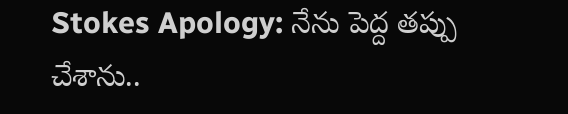Stokes Apology: నేను పెద్ద తప్పు చేశాను..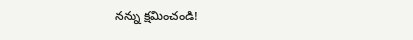నన్ను క్షమించండి!